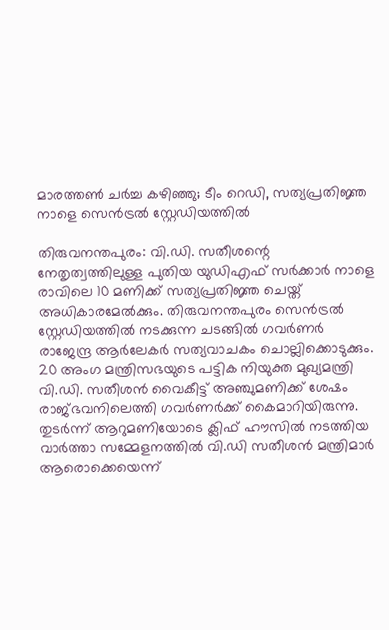മാരത്തൺ ചർച്ച കഴിഞ്ഞു; ടീം റെഡി, സത്യപ്രതിജ്ഞ നാളെ സെൻട്രൽ സ്റ്റേഡിയത്തിൽ

തിരുവനന്തപുരം: വി.ഡി. സതീശന്റെ നേതൃത്വത്തിലുള്ള പുതിയ യുഡിഎഫ് സർക്കാർ നാളെ രാവിലെ 10 മണിക്ക് സത്യപ്രതിജ്ഞ ചെയ്ത് അധികാരമേൽക്കും. തിരുവനന്തപുരം സെൻട്രൽ സ്റ്റേഡിയത്തിൽ നടക്കുന്ന ചടങ്ങിൽ ഗവർണർ രാജേന്ദ്ര ആർലേകർ സത്യവാചകം ചൊല്ലിക്കൊടുക്കും. 20 അംഗ മന്ത്രിസഭയുടെ പട്ടിക നിയുക്ത മുഖ്യമന്ത്രി വി.ഡി. സതീശൻ വൈകീട്ട് അഞ്ചുമണിക്ക് ശേഷം രാജ്ഭവനിലെത്തി ഗവർണർക്ക് കൈമാറിയിരുന്നു. തുടർന്ന് ആറുമണിയോടെ ക്ലിഫ് ഹൗസിൽ നടത്തിയ വാർത്താ സമ്മേളനത്തിൽ വി.ഡി സതീശൻ മന്ത്രിമാർ ആരൊക്കെയെന്ന്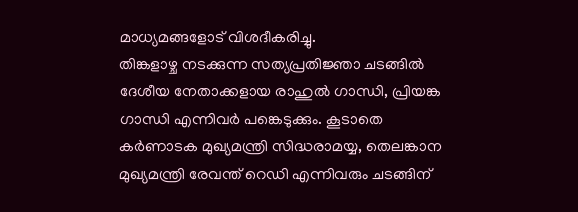മാധ്യമങ്ങളോട് വിശദീകരിച്ചു.
തിങ്കളാഴ്ച നടക്കുന്ന സത്യപ്രതിജ്ഞാ ചടങ്ങിൽ ദേശീയ നേതാക്കളായ രാഹുൽ ഗാന്ധി, പ്രിയങ്ക ഗാന്ധി എന്നിവർ പങ്കെടുക്കും. കൂടാതെ കർണാടക മുഖ്യമന്ത്രി സിദ്ധരാമയ്യ, തെലങ്കാന മുഖ്യമന്ത്രി രേവന്ത് റെഡി എന്നിവരും ചടങ്ങിന്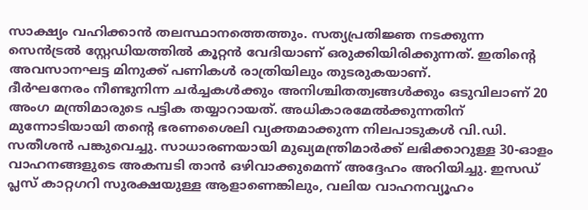സാക്ഷ്യം വഹിക്കാൻ തലസ്ഥാനത്തെത്തും. സത്യപ്രതിജ്ഞ നടക്കുന്ന സെൻട്രൽ സ്റ്റേഡിയത്തിൽ കൂറ്റൻ വേദിയാണ് ഒരുക്കിയിരിക്കുന്നത്. ഇതിന്റെ അവസാനഘട്ട മിനുക്ക് പണികൾ രാത്രിയിലും തുടരുകയാണ്.
ദീർഘനേരം നീണ്ടുനിന്ന ചർച്ചകൾക്കും അനിശ്ചിതത്വങ്ങൾക്കും ഒടുവിലാണ് 20 അംഗ മന്ത്രിമാരുടെ പട്ടിക തയ്യാറായത്. അധികാരമേൽക്കുന്നതിന് മുന്നോടിയായി തന്റെ ഭരണശൈലി വ്യക്തമാക്കുന്ന നിലപാടുകൾ വി.ഡി. സതീശൻ പങ്കുവെച്ചു. സാധാരണയായി മുഖ്യമന്ത്രിമാർക്ക് ലഭിക്കാറുള്ള 30-ഓളം വാഹനങ്ങളുടെ അകമ്പടി താൻ ഒഴിവാക്കുമെന്ന് അദ്ദേഹം അറിയിച്ചു. ഇസഡ് പ്ലസ് കാറ്റഗറി സുരക്ഷയുള്ള ആളാണെങ്കിലും, വലിയ വാഹനവ്യൂഹം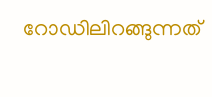റോഡിലിറങ്ങുന്നത്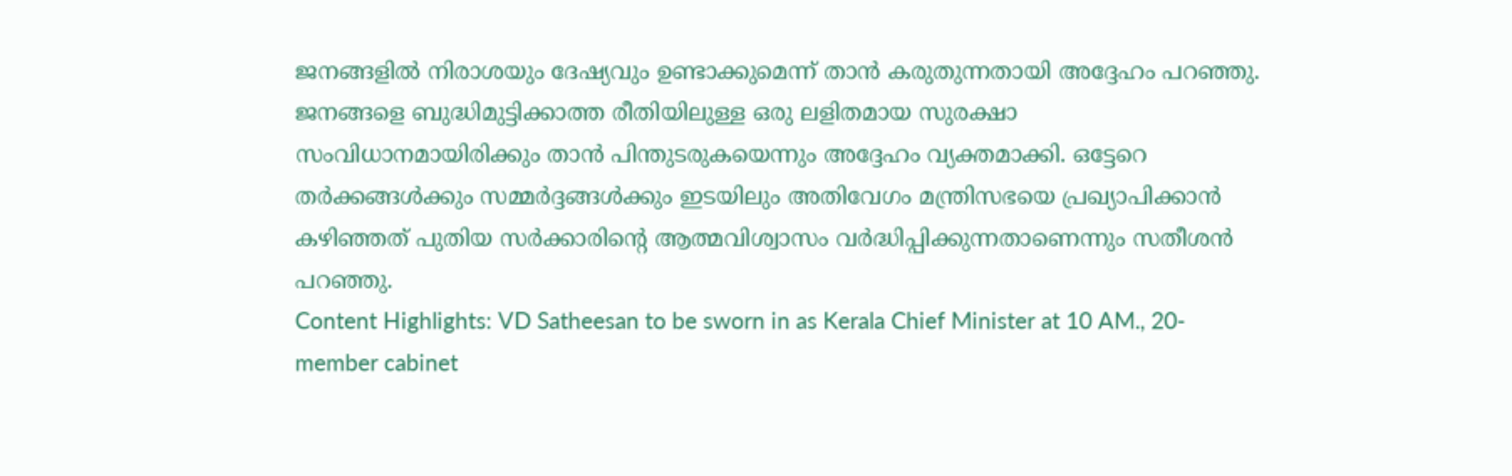ജനങ്ങളിൽ നിരാശയും ദേഷ്യവും ഉണ്ടാക്കുമെന്ന് താൻ കരുതുന്നതായി അദ്ദേഹം പറഞ്ഞു. ജനങ്ങളെ ബുദ്ധിമുട്ടിക്കാത്ത രീതിയിലുള്ള ഒരു ലളിതമായ സുരക്ഷാ സംവിധാനമായിരിക്കും താൻ പിന്തുടരുകയെന്നും അദ്ദേഹം വ്യക്തമാക്കി. ഒട്ടേറെ തർക്കങ്ങൾക്കും സമ്മർദ്ദങ്ങൾക്കും ഇടയിലും അതിവേഗം മന്ത്രിസഭയെ പ്രഖ്യാപിക്കാൻ കഴിഞ്ഞത് പുതിയ സർക്കാരിന്റെ ആത്മവിശ്വാസം വർദ്ധിപ്പിക്കുന്നതാണെന്നും സതീശൻ പറഞ്ഞു.
Content Highlights: VD Satheesan to be sworn in as Kerala Chief Minister at 10 AM., 20-member cabinet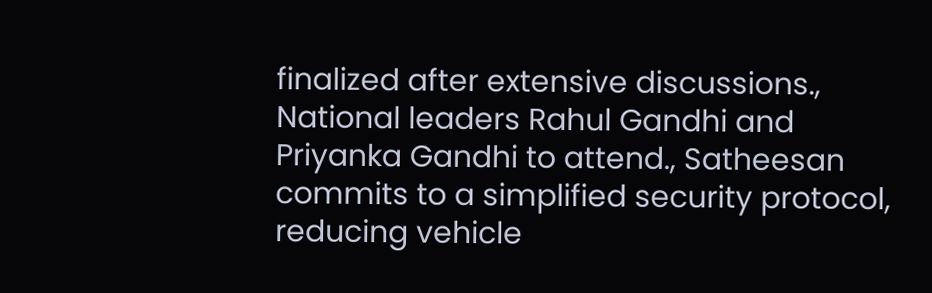finalized after extensive discussions., National leaders Rahul Gandhi and Priyanka Gandhi to attend., Satheesan commits to a simplified security protocol, reducing vehicle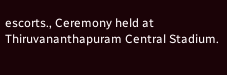escorts., Ceremony held at Thiruvananthapuram Central Stadium.